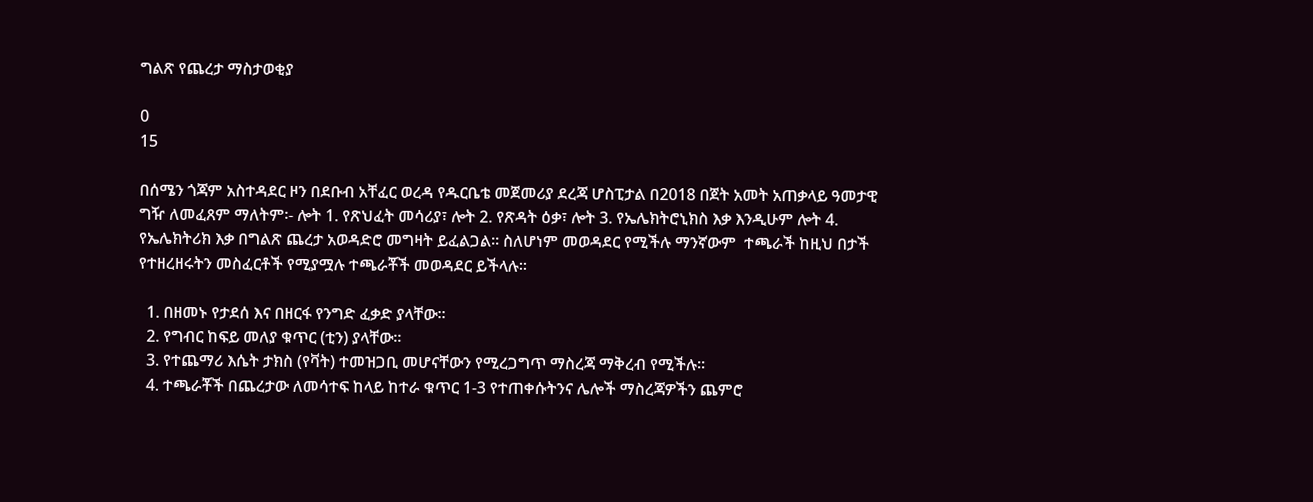ግልጽ የጨረታ ማስታወቂያ

0
15

በሰሜን ጎጃም አስተዳደር ዞን በደቡብ አቸፈር ወረዳ የዱርቤቴ መጀመሪያ ደረጃ ሆስፒታል በ2018 በጀት አመት አጠቃላይ ዓመታዊ ግዥ ለመፈጸም ማለትም፡- ሎት 1. የጽህፈት መሳሪያ፣ ሎት 2. የጽዳት ዕቃ፣ ሎት 3. የኤሌክትሮኒክስ እቃ እንዲሁም ሎት 4. የኤሌክትሪክ እቃ በግልጽ ጨረታ አወዳድሮ መግዛት ይፈልጋል፡፡ ስለሆነም መወዳደር የሚችሉ ማንኛውም  ተጫራች ከዚህ በታች የተዘረዘሩትን መስፈርቶች የሚያሟሉ ተጫራቾች መወዳደር ይችላሉ፡፡

  1. በዘመኑ የታደሰ እና በዘርፋ የንግድ ፈቃድ ያላቸው፡፡
  2. የግብር ከፍይ መለያ ቁጥር (ቲን) ያላቸው፡፡
  3. የተጨማሪ እሴት ታክስ (የቫት) ተመዝጋቢ መሆናቸውን የሚረጋግጥ ማስረጃ ማቅረብ የሚችሉ፡፡
  4. ተጫራቾች በጨረታው ለመሳተፍ ከላይ ከተራ ቁጥር 1-3 የተጠቀሱትንና ሌሎች ማስረጃዎችን ጨምሮ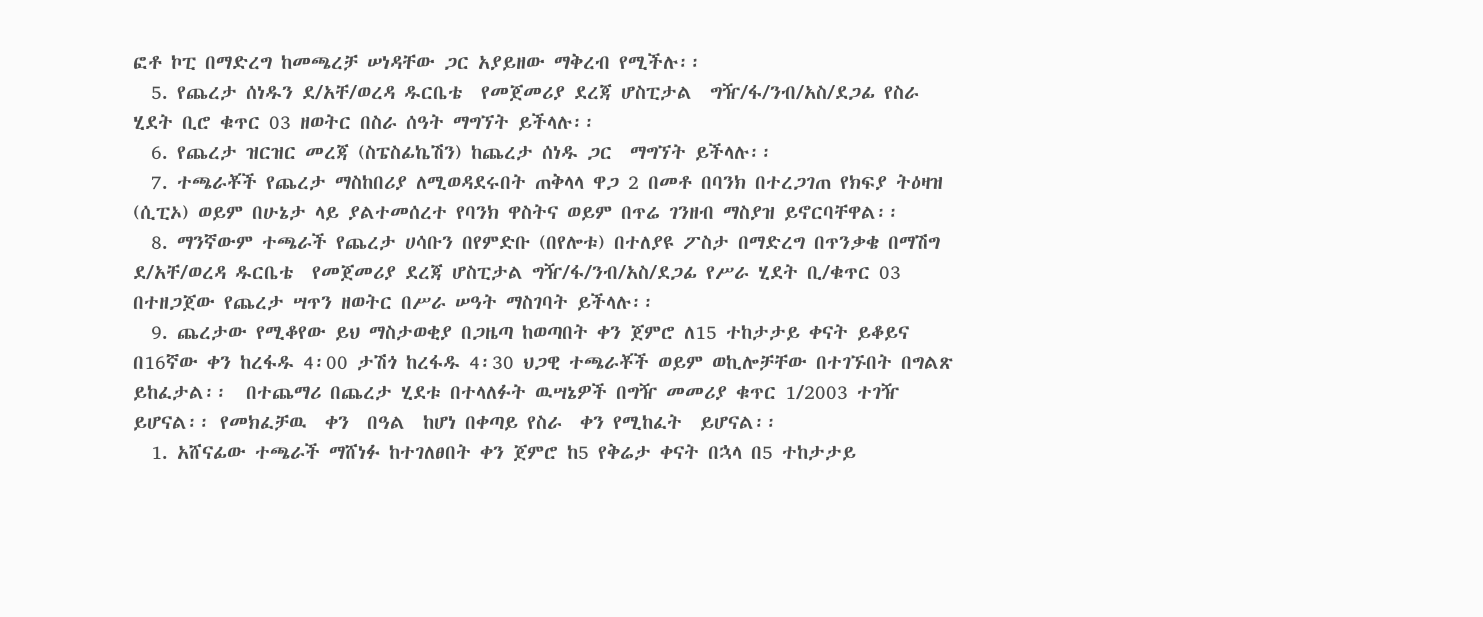ፎቶ ኮፒ በማድረግ ከመጫረቻ ሠነዳቸው ጋር አያይዘው ማቅረብ የሚችሉ፡፡
  5. የጨረታ ሰነዱን ደ/አቸ/ወረዳ ዱርቤቴ  የመጀመሪያ ደረጃ ሆስፒታል  ግዥ/ፋ/ንብ/አስ/ደጋፊ የስራ ሂደት ቢሮ ቁጥር 03 ዘወትር በስራ ሰዓት ማግኘት ይችላሉ፡፡
  6. የጨረታ ዝርዝር መረጃ (ስፔስፊኬሽን) ከጨረታ ሰነዱ ጋር  ማግኘት ይችላሉ፡፡
  7. ተጫራቾች የጨረታ ማስከበሪያ ለሚወዳደሩበት ጠቅላላ ዋጋ 2 በመቶ በባንክ በተረጋገጠ የክፍያ ትዕዛዝ (ሲፒኦ) ወይም በሁኔታ ላይ ያልተመሰረተ የባንክ ዋስትና ወይም በጥሬ ገንዘብ ማስያዝ ይኖርባቸዋል፡፡
  8. ማንኛውም ተጫራች የጨረታ ሀሳቡን በየምድቡ (በየሎቱ) በተለያዩ ፖስታ በማድረግ በጥንቃቄ በማሽግ ደ/አቸ/ወረዳ ዱርቤቴ  የመጀመሪያ ደረጃ ሆስፒታል ግዥ/ፋ/ንብ/አስ/ደጋፊ የሥራ ሂደት ቢ/ቁጥር 03 በተዘጋጀው የጨረታ ሣጥን ዘወትር በሥራ ሠዓት ማስገባት ይችላሉ፡፡
  9. ጨረታው የሚቆየው ይህ ማስታወቂያ በጋዜጣ ከወጣበት ቀን ጀምሮ ለ15 ተከታታይ ቀናት ይቆይና በ16ኛው ቀን ከረፋዱ 4፡00 ታሽጎ ከረፋዱ 4፡30 ህጋዊ ተጫራቾች ወይም ወኪሎቻቸው በተገኙበት በግልጽ ይከፈታል፡፡  በተጨማሪ በጨረታ ሂደቱ በተላለፉት ዉሣኔዎች በግዥ መመሪያ ቁጥር 1/2003 ተገዥ ይሆናል፡፡ የመክፈቻዉ  ቀን  በዓል  ከሆነ በቀጣይ የስራ  ቀን የሚከፈት  ይሆናል፡፡
  1. አሸናፊው ተጫራች ማሸነፉ ከተገለፀበት ቀን ጀምሮ ከ5 የቅሬታ ቀናት በኋላ በ5 ተከታታይ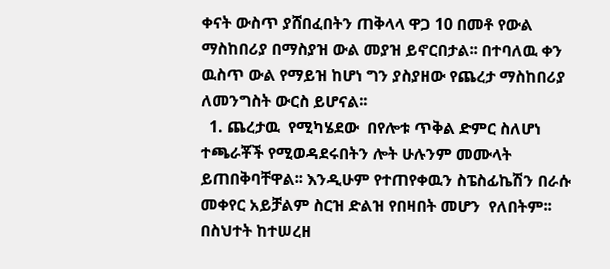ቀናት ውስጥ ያሸበፈበትን ጠቅላላ ዋጋ 10 በመቶ የውል ማስከበሪያ በማስያዝ ውል መያዝ ይኖርበታል፡፡ በተባለዉ ቀን ዉስጥ ውል የማይዝ ከሆነ ግን ያስያዘው የጨረታ ማስከበሪያ ለመንግስት ውርስ ይሆናል፡፡
  1. ጨረታዉ  የሚካሄደው  በየሎቱ ጥቅል ድምር ስለሆነ ተጫራቾች የሚወዳደሩበትን ሎት ሁሉንም መሙላት ይጠበቅባቸዋል፡፡ እንዲሁም የተጠየቀዉን ስፔስፊኬሽን በራሱ መቀየር አይቻልም ስርዝ ድልዝ የበዛበት መሆን  የለበትም፡፡ በስህተት ከተሠረዘ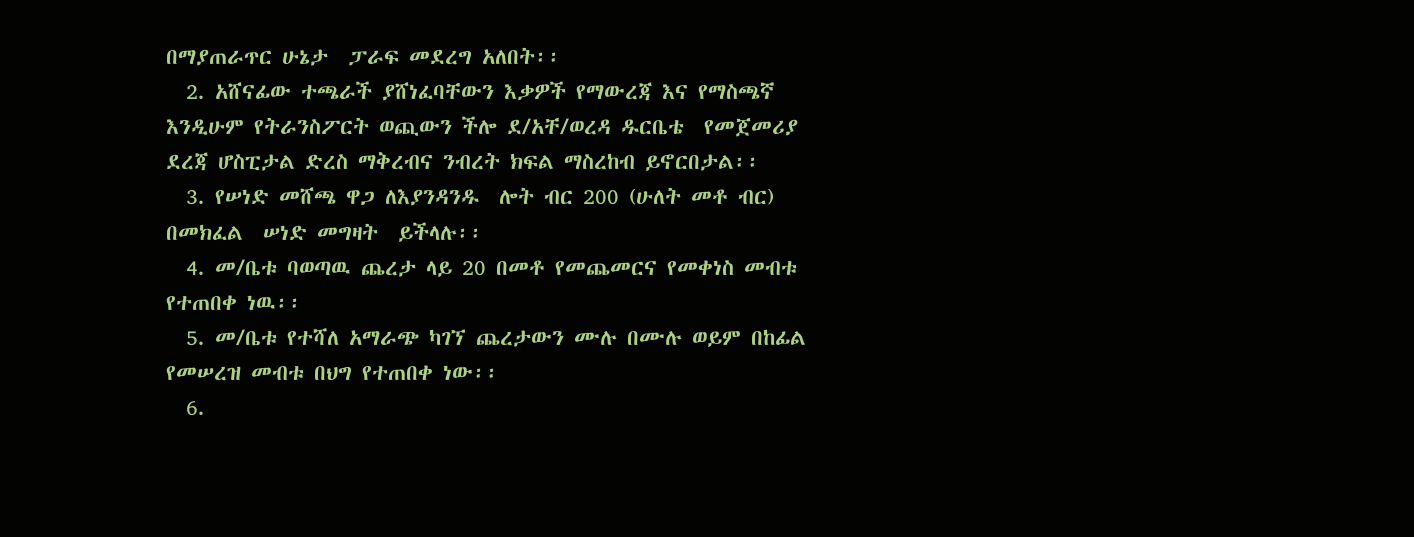በማያጠራጥር ሁኔታ  ፓራፍ መደረግ አለበት፡፡
  2. አሸናፊው ተጫራች ያሸነፈባቸውን እቃዎች የማውረጃ እና የማስጫኛ  እንዲሁም የትራንስፖርት ወጪውን ችሎ ደ/አቸ/ወረዳ ዱርቤቴ  የመጀመሪያ ደረጃ ሆስፒታል ድረስ ማቅረብና ንብረት ክፍል ማስረከብ ይኖርበታል፡፡
  3. የሠነድ መሸጫ ዋጋ ለእያንዳንዱ  ሎት ብር 200 (ሁለት መቶ ብር) በመክፈል  ሠነድ መግዛት  ይችላሉ፡፡
  4. መ/ቤቱ ባወጣዉ ጨረታ ላይ 20 በመቶ የመጨመርና የመቀነስ መብቱ የተጠበቀ ነዉ፡፡
  5. መ/ቤቱ የተሻለ አማራጭ ካገኘ ጨረታውን ሙሉ በሙሉ ወይም በከፊል የመሠረዝ መብቱ በህግ የተጠበቀ ነው፡፡
  6.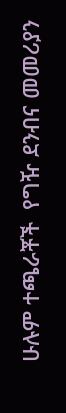ሁሉም ተጫራቾች  የግዥ ደንብና መመሪያን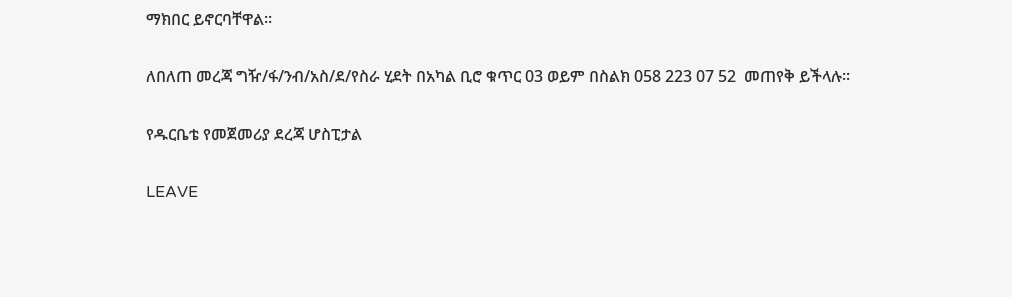ማክበር ይኖርባቸዋል፡፡

ለበለጠ መረጃ ግዥ/ፋ/ንብ/አስ/ደ/የስራ ሂደት በአካል ቢሮ ቁጥር 03 ወይም በስልክ 058 223 07 52  መጠየቅ ይችላሉ፡፡

የዱርቤቴ የመጀመሪያ ደረጃ ሆስፒታል

LEAVE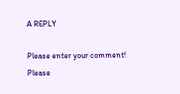A REPLY

Please enter your comment!
Please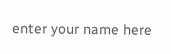enter your name here